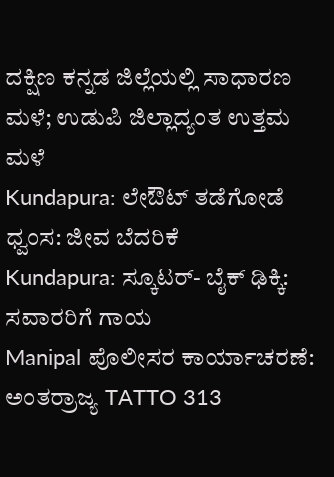ದಕ್ಷಿಣ ಕನ್ನಡ ಜಿಲ್ಲೆಯಲ್ಲಿ ಸಾಧಾರಣ ಮಳೆ; ಉಡುಪಿ ಜಿಲ್ಲಾದ್ಯಂತ ಉತ್ತಮ ಮಳೆ
Kundapura: ಲೇಔಟ್ ತಡೆಗೋಡೆ ಧ್ವಂಸ: ಜೀವ ಬೆದರಿಕೆ
Kundapura: ಸ್ಕೂಟರ್- ಬೈಕ್ ಢಿಕ್ಕಿ: ಸವಾರರಿಗೆ ಗಾಯ
Manipal ಪೊಲೀಸರ ಕಾರ್ಯಾಚರಣೆ: ಅಂತರ್ರಾಜ್ಯ TATTO 313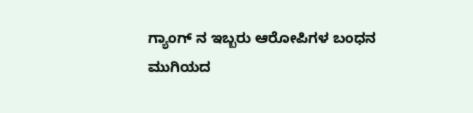ಗ್ಯಾಂಗ್ ನ ಇಬ್ಬರು ಆರೋಪಿಗಳ ಬಂಧನ
ಮುಗಿಯದ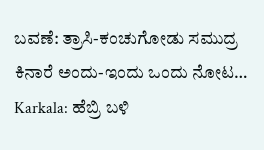ಬವಣೆ: ತ್ರಾಸಿ-ಕಂಚುಗೋಡು ಸಮುದ್ರ ಕಿನಾರೆ ಅಂದು-ಇಂದು ಒಂದು ನೋಟ…
Karkala: ಹೆಬ್ರಿ ಬಳಿ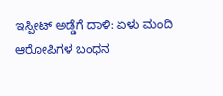ಇಸ್ಪೀಟ್ ಅಡ್ಡೆಗೆ ದಾಳಿ: ಏಳು ಮಂದಿ ಆರೋಪಿಗಳ ಬಂಧನ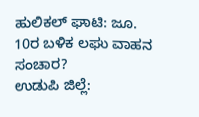ಹುಲಿಕಲ್ ಘಾಟಿ: ಜೂ. 10ರ ಬಳಿಕ ಲಘು ವಾಹನ ಸಂಚಾರ?
ಉಡುಪಿ ಜಿಲ್ಲೆ: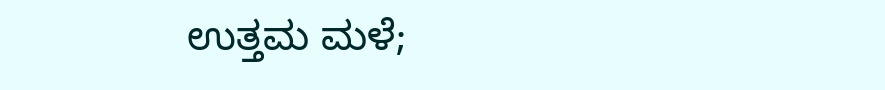ಉತ್ತಮ ಮಳೆ;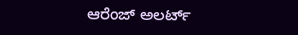ಆರೆಂಜ್ ಅಲರ್ಟ್